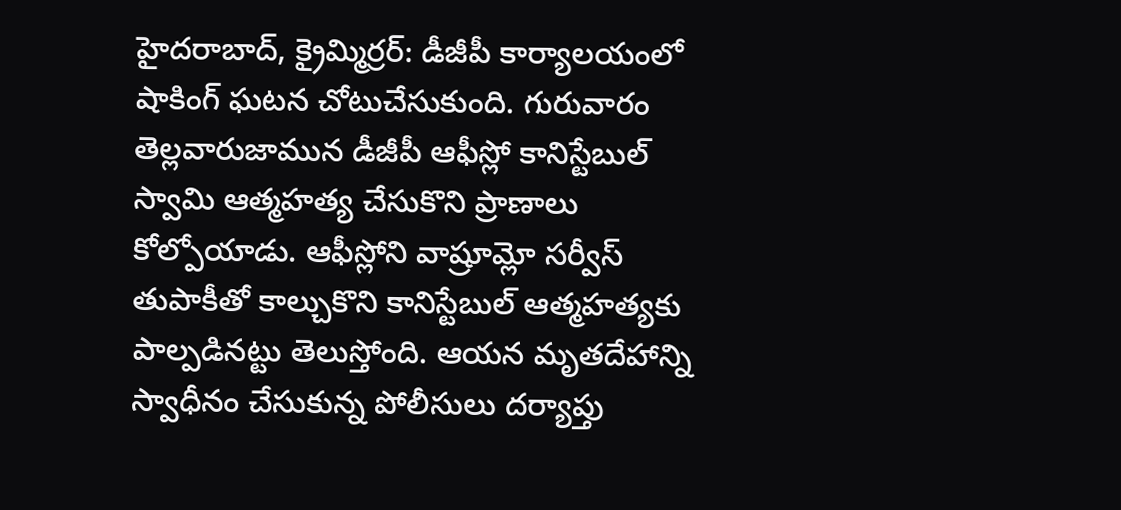హైదరాబాద్, క్రైమ్మిర్రర్: డీజీపీ కార్యాలయంలో షాకింగ్ ఘటన చోటుచేసుకుంది. గురువారం తెల్లవారుజామున డీజీపీ ఆఫీస్లో కానిస్టేబుల్ స్వామి ఆత్మహత్య చేసుకొని ప్రాణాలు కోల్పోయాడు. ఆఫీస్లోని వాష్రూమ్లో సర్వీస్ తుపాకీతో కాల్చుకొని కానిస్టేబుల్ ఆత్మహత్యకు పాల్పడినట్టు తెలుస్తోంది. ఆయన మృతదేహాన్ని స్వాధీనం చేసుకున్న పోలీసులు దర్యాప్తు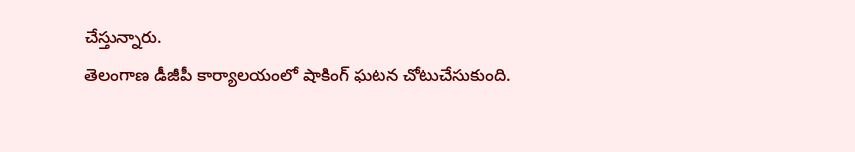చేస్తున్నారు.
తెలంగాణ డీజీపీ కార్యాలయంలో షాకింగ్ ఘటన చోటుచేసుకుంది.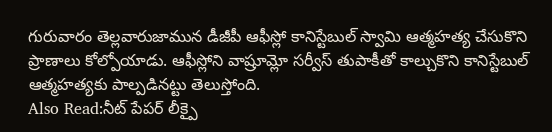గురువారం తెల్లవారుజామున డీజీపీ ఆఫీస్లో కానిస్టేబుల్ స్వామి ఆత్మహత్య చేసుకొని ప్రాణాలు కోల్పోయాడు. ఆఫీస్లోని వాష్రూమ్లో సర్వీస్ తుపాకీతో కాల్చుకొని కానిస్టేబుల్ ఆత్మహత్యకు పాల్పడినట్టు తెలుస్తోంది.
Also Read:నీట్ పేపర్ లీక్పై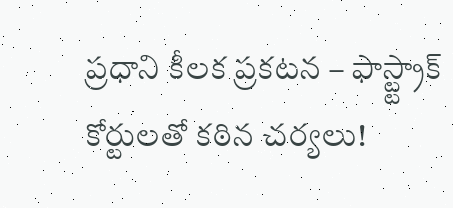ప్రధాని కీలక ప్రకటన – ఫాస్ట్ట్రాక్ కోర్టులతో కఠిన చర్యలు!